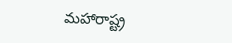మహారాష్ట్ర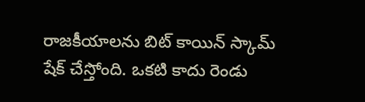రాజకీయాలను బిట్ కాయిన్ స్కామ్ షేక్ చేస్తోంది. ఒకటి కాదు రెండు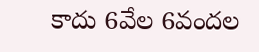కాదు 6వేల 6వందల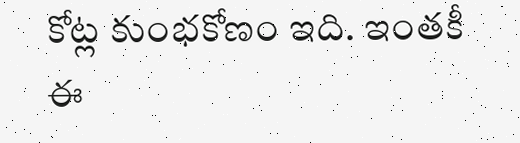కోట్ల కుంభకోణం ఇది. ఇంతకీ ఈ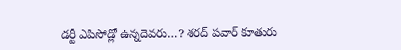డర్టీ ఎపిసోడ్లో ఉన్నదెవరు…? శరద్ పవార్ కూతురు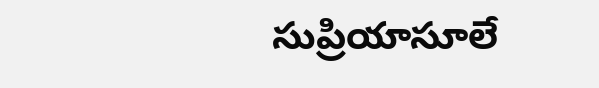సుప్రియాసూలే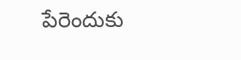పేరెందుకు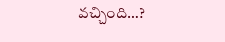వచ్చింది…?